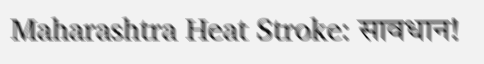Maharashtra Heat Stroke: सावधान!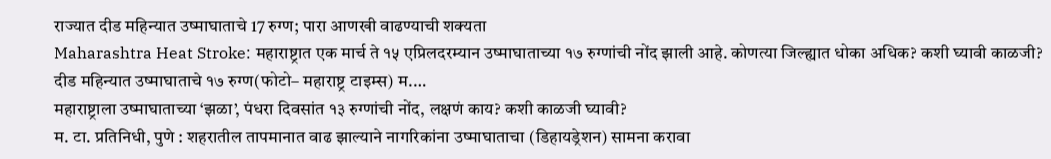राज्यात दीड महिन्यात उष्माघाताचे 17 रुग्ण; पारा आणखी वाढण्याची शक्यता
Maharashtra Heat Stroke: महाराष्ट्रात एक मार्च ते १५ एप्रिलदरम्यान उष्माघाताच्या १७ रुग्णांची नोंद झाली आहे. कोणत्या जिल्ह्यात धोका अधिक? कशी घ्यावी काळजी? दीड महिन्यात उष्माघाताचे १७ रुग्ण(फोटो– महाराष्ट्र टाइम्स) म.…
महाराष्ट्राला उष्माघाताच्या ‘झळा’, पंधरा दिवसांत १३ रुग्णांची नोंद, लक्षणं काय? कशी काळजी घ्यावी?
म. टा. प्रतिनिधी, पुणे : शहरातील तापमानात वाढ झाल्याने नागरिकांना उष्माघाताचा (डिहायड्रेशन) सामना करावा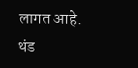लागत आहे. थंड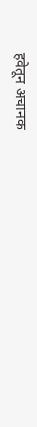हवेतून अचानक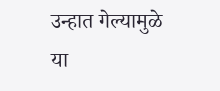उन्हात गेल्यामुळे या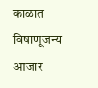काळात विषाणूजन्य आजार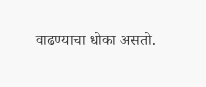वाढण्याचा धोका असतो.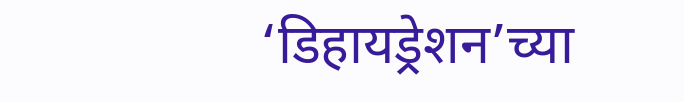‘डिहायड्रेशन’च्या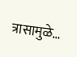त्रासामुळे…